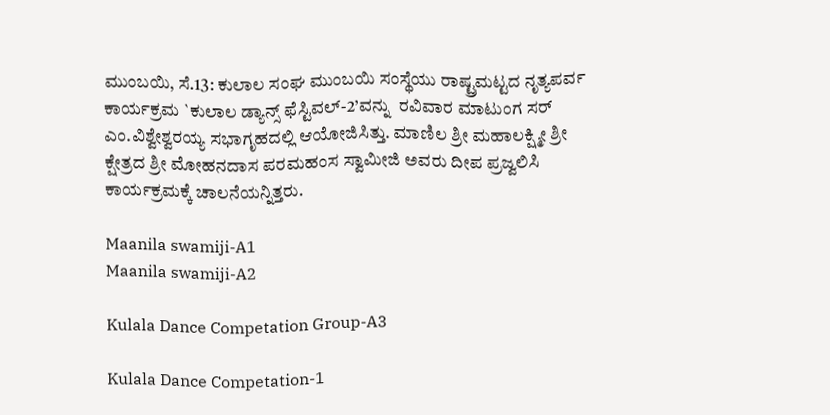ಮುಂಬಯಿ, ಸೆ.13: ಕುಲಾಲ ಸಂಘ ಮುಂಬಯಿ ಸಂಸ್ಥೆಯು ರಾಷ್ಟ್ರಮಟ್ಟದ ನೃತ್ಯಪರ್ವ ಕಾರ್ಯಕ್ರಮ `ಕುಲಾಲ ಡ್ಯಾನ್ಸ್ ಫೆಸ್ಟಿವಲ್-2’ವನ್ನು  ರವಿವಾರ ಮಾಟುಂಗ ಸರ್ ಎಂ.ವಿಶ್ವೇಶ್ವರಯ್ಯ ಸಭಾಗೃಹದಲ್ಲಿ ಆಯೋಜಿಸಿತ್ತು. ಮಾಣಿಲ ಶ್ರೀ ಮಹಾಲಕ್ಷ್ಮೀ ಶ್ರೀ ಕ್ಷೇತ್ರದ ಶ್ರೀ ಮೋಹನದಾಸ ಪರಮಹಂಸ ಸ್ವಾಮೀಜಿ ಅವರು ದೀಪ ಪ್ರಜ್ವಲಿಸಿ ಕಾರ್ಯಕ್ರಮಕ್ಕೆ ಚಾಲನೆಯನ್ನಿತ್ತರು.

Maanila swamiji-A1
Maanila swamiji-A2

Kulala Dance Competation Group-A3

Kulala Dance Competation-1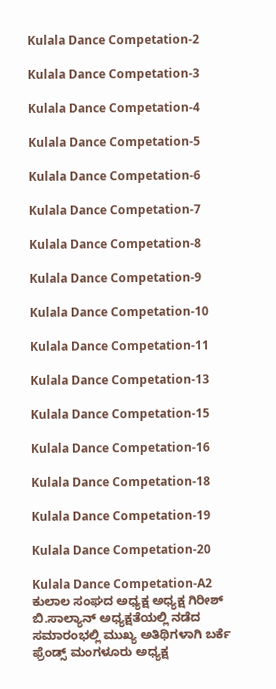Kulala Dance Competation-2

Kulala Dance Competation-3

Kulala Dance Competation-4

Kulala Dance Competation-5

Kulala Dance Competation-6

Kulala Dance Competation-7

Kulala Dance Competation-8

Kulala Dance Competation-9

Kulala Dance Competation-10

Kulala Dance Competation-11

Kulala Dance Competation-13

Kulala Dance Competation-15

Kulala Dance Competation-16

Kulala Dance Competation-18

Kulala Dance Competation-19

Kulala Dance Competation-20

Kulala Dance Competation-A2
ಕುಲಾಲ ಸಂಘದ ಅಧ್ಯಕ್ಷ ಅಧ್ಯಕ್ಷ ಗಿರೀಶ್ ಬಿ.ಸಾಲ್ಯಾನ್ ಅಧ್ಯಕ್ಷತೆಯಲ್ಲಿ ನಡೆದ ಸಮಾರಂಭಲ್ಲಿ ಮುಖ್ಯ ಅತಿಥಿಗಳಾಗಿ ಬರ್ಕೆ ಫ್ರೆಂಡ್ಸ್ ಮಂಗಳೂರು ಅಧ್ಯಕ್ಷ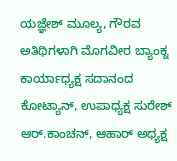ಯಜ್ಞೇಶ್ ಮೂಲ್ಯ, ಗೌರವ ಅತಿಥಿಗಳಾಗಿ ಮೊಗವೀರ ಬ್ಯಾಂಕ್ನ ಕಾರ್ಯಾಧ್ಯಕ್ಷ ಸದಾನಂದ ಕೋಟ್ಯಾನ್, ಉಪಾಧ್ಯಕ್ಷ ಸುರೇಶ್ ಆರ್.ಕಾಂಚನ್, ಆಹಾರ್ ಅಧ್ಯಕ್ಷ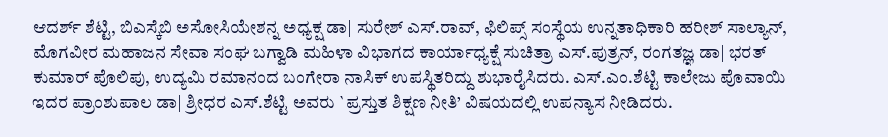ಆದರ್ಶ್ ಶೆಟ್ಟಿ, ಬಿಎಸ್ಕೆಬಿ ಅಸೋಸಿಯೇಶನ್ನ ಅಧ್ಯಕ್ಷ ಡಾ| ಸುರೇಶ್ ಎಸ್.ರಾವ್, ಫಿಲಿಪ್ಸ್ ಸಂಸ್ಥೆಯ ಉನ್ನತಾಧಿಕಾರಿ ಹರೀಶ್ ಸಾಲ್ಯಾನ್, ಮೊಗವೀರ ಮಹಾಜನ ಸೇವಾ ಸಂಘ ಬಗ್ವಾಡಿ ಮಹಿಳಾ ವಿಭಾಗದ ಕಾರ್ಯಾಧ್ಯಕ್ಷೆ ಸುಚಿತ್ರಾ ಎಸ್.ಪುತ್ರನ್, ರಂಗತಜ್ಞ ಡಾ| ಭರತ್ ಕುಮಾರ್ ಪೊಲಿಪು, ಉದ್ಯಮಿ ರಮಾನಂದ ಬಂಗೇರಾ ನಾಸಿಕ್ ಉಪಸ್ಥಿತರಿದ್ದು ಶುಭಾರೈಸಿದರು. ಎಸ್.ಎಂ.ಶೆಟ್ಟಿ ಕಾಲೇಜು ಪೊವಾಯಿ ಇದರ ಪ್ರಾಂಶುಪಾಲ ಡಾ| ಶ್ರೀಧರ ಎಸ್.ಶೆಟ್ಟಿ ಅವರು `ಪ್ರಸ್ತುತ ಶಿಕ್ಷಣ ನೀತಿ’ ವಿಷಯದಲ್ಲಿ ಉಪನ್ಯಾಸ ನೀಡಿದರು.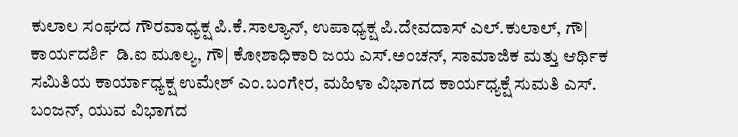ಕುಲಾಲ ಸಂಘದ ಗೌರವಾಧ್ಯಕ್ಷ ಪಿ.ಕೆ.ಸಾಲ್ಯಾನ್, ಉಪಾಧ್ಯಕ್ಷ ಪಿ.ದೇವದಾಸ್ ಎಲ್.ಕುಲಾಲ್, ಗೌ| ಕಾರ್ಯದರ್ಶಿ  ಡಿ.ಐ ಮೂಲ್ಯ, ಗೌ| ಕೋಶಾಧಿಕಾರಿ ಜಯ ಎಸ್.ಅಂಚನ್, ಸಾಮಾಜಿಕ ಮತ್ತು ಆರ್ಥಿಕ ಸಮಿತಿಯ ಕಾರ್ಯಾಧ್ಯಕ್ಷ ಉಮೇಶ್ ಎಂ.ಬಂಗೇರ, ಮಹಿಳಾ ವಿಭಾಗದ ಕಾರ್ಯಧ್ಯಕ್ಷೆ ಸುಮತಿ ಎಸ್. ಬಂಜನ್, ಯುವ ವಿಭಾಗದ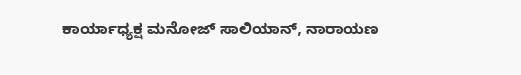ಕಾರ್ಯಾಧ್ಯಕ್ಷ ಮನೋಜ್ ಸಾಲಿಯಾನ್, ನಾರಾಯಣ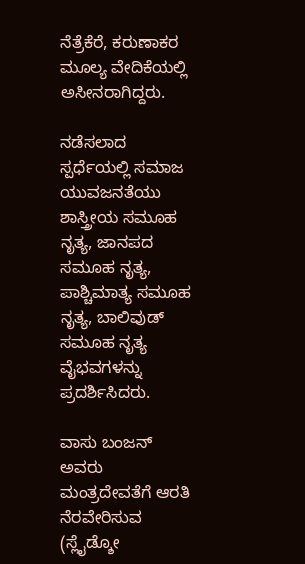ನೆತ್ರೆಕೆರೆ, ಕರುಣಾಕರ ಮೂಲ್ಯ ವೇದಿಕೆಯಲ್ಲಿ ಅಸೀನರಾಗಿದ್ದರು.

ನಡೆಸಲಾದ ಸ್ಪರ್ಧೆಯಲ್ಲಿ ಸಮಾಜ ಯುವಜನತೆಯು ಶಾಸ್ತ್ರೀಯ ಸಮೂಹ ನೃತ್ಯ, ಜಾನಪದ ಸಮೂಹ ನೃತ್ಯ, ಪಾಶ್ಚಿಮಾತ್ಯ ಸಮೂಹ ನೃತ್ಯ, ಬಾಲಿವುಡ್ ಸಮೂಹ ನೃತ್ಯ ವೈಭವಗಳನ್ನು ಪ್ರದರ್ಶಿಸಿದರು.

ವಾಸು ಬಂಜನ್ ಅವರು ಮಂತ್ರದೇವತೆಗೆ ಆರತಿ ನೆರವೇರಿಸುವ (ಸ್ಲೈಡ್ಶೋ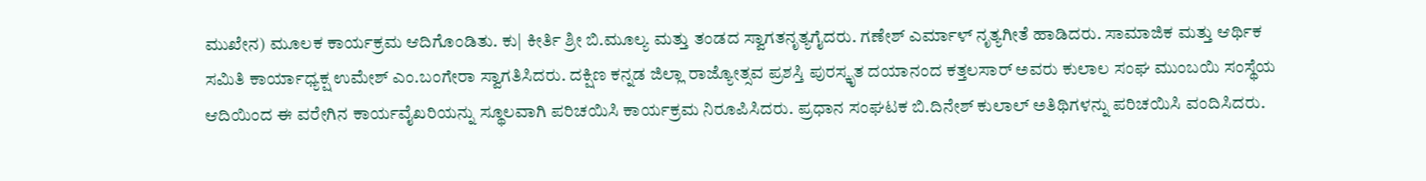ಮುಖೇನ) ಮೂಲಕ ಕಾರ್ಯಕ್ರಮ ಆದಿಗೊಂಡಿತು. ಕು| ಕೀರ್ತಿ ಶ್ರೀ ಬಿ.ಮೂಲ್ಯ ಮತ್ತು ತಂಡದ ಸ್ವಾಗತನೃತ್ಯಗೈದರು. ಗಣೇಶ್ ಎರ್ಮಾಳ್ ನೃತ್ಯಗೀತೆ ಹಾಡಿದರು. ಸಾಮಾಜಿಕ ಮತ್ತು ಆರ್ಥಿಕ ಸಮಿತಿ ಕಾರ್ಯಾಧ್ಯಕ್ಷ ಉಮೇಶ್ ಎಂ.ಬಂಗೇರಾ ಸ್ವಾಗತಿಸಿದರು. ದಕ್ಷಿಣ ಕನ್ನಡ ಜಿಲ್ಲಾ ರಾಜ್ಯೋತ್ಸವ ಪ್ರಶಸ್ತಿ ಪುರಸ್ಕೃತ ದಯಾನಂದ ಕತ್ತಲಸಾರ್ ಅವರು ಕುಲಾಲ ಸಂಘ ಮುಂಬಯಿ ಸಂಸ್ಥೆಯ ಆದಿಯಿಂದ ಈ ವರೇಗಿನ ಕಾರ್ಯವೈಖರಿಯನ್ನು ಸ್ಥೂಲವಾಗಿ ಪರಿಚಯಿಸಿ ಕಾರ್ಯಕ್ರಮ ನಿರೂಪಿಸಿದರು. ಪ್ರಧಾನ ಸಂಘಟಕ ಬಿ.ದಿನೇಶ್ ಕುಲಾಲ್ ಅತಿಥಿಗಳನ್ನು ಪರಿಚಯಿಸಿ ವಂದಿಸಿದರು.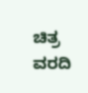ಚಿತ್ರ ವರದಿ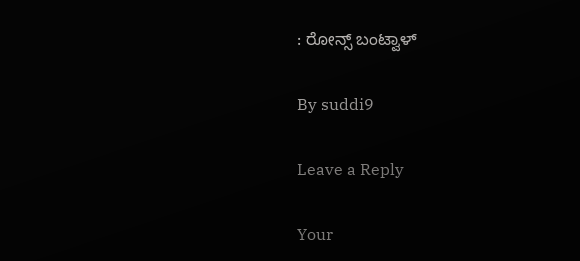: ರೋನ್ಸ್ ಬಂಟ್ವಾಳ್

By suddi9

Leave a Reply

Your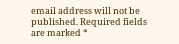email address will not be published. Required fields are marked *